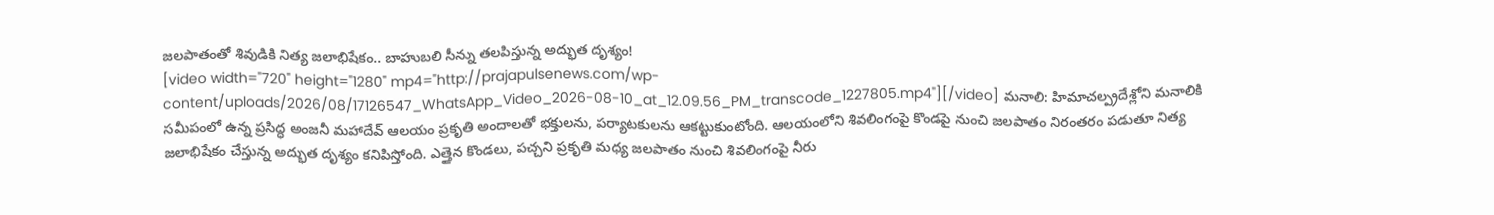జలపాతంతో శివుడికి నిత్య జలాభిషేకం.. బాహుబలి సీన్ను తలపిస్తున్న అద్భుత దృశ్యం!
[video width="720" height="1280" mp4="http://prajapulsenews.com/wp-content/uploads/2026/08/17126547_WhatsApp_Video_2026-08-10_at_12.09.56_PM_transcode_1227805.mp4"][/video] మనాలి: హిమాచల్ప్రదేశ్లోని మనాలికి సమీపంలో ఉన్న ప్రసిద్ధ అంజనీ మహాదేవ్ ఆలయం ప్రకృతి అందాలతో భక్తులను, పర్యాటకులను ఆకట్టుకుంటోంది. ఆలయంలోని శివలింగంపై కొండపై నుంచి జలపాతం నిరంతరం పడుతూ నిత్య జలాభిషేకం చేస్తున్న అద్భుత దృశ్యం కనిపిస్తోంది. ఎత్తైన కొండలు, పచ్చని ప్రకృతి మధ్య జలపాతం నుంచి శివలింగంపై నీరు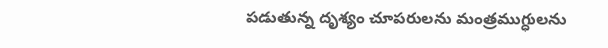పడుతున్న దృశ్యం చూపరులను మంత్రముగ్ధులను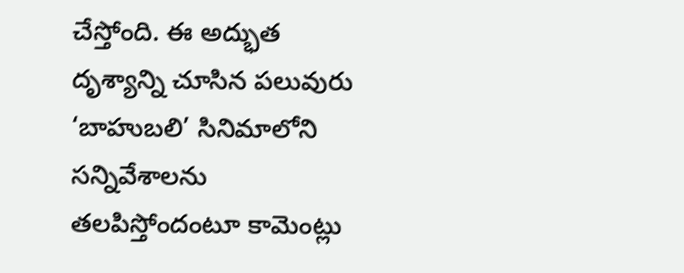చేస్తోంది. ఈ అద్భుత దృశ్యాన్ని చూసిన పలువురు ‘బాహుబలి’ సినిమాలోని సన్నివేశాలను తలపిస్తోందంటూ కామెంట్లు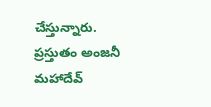చేస్తున్నారు. ప్రస్తుతం అంజనీ మహాదేవ్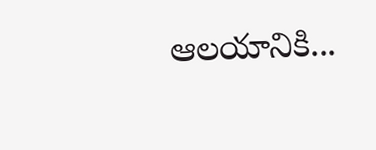ఆలయానికి...